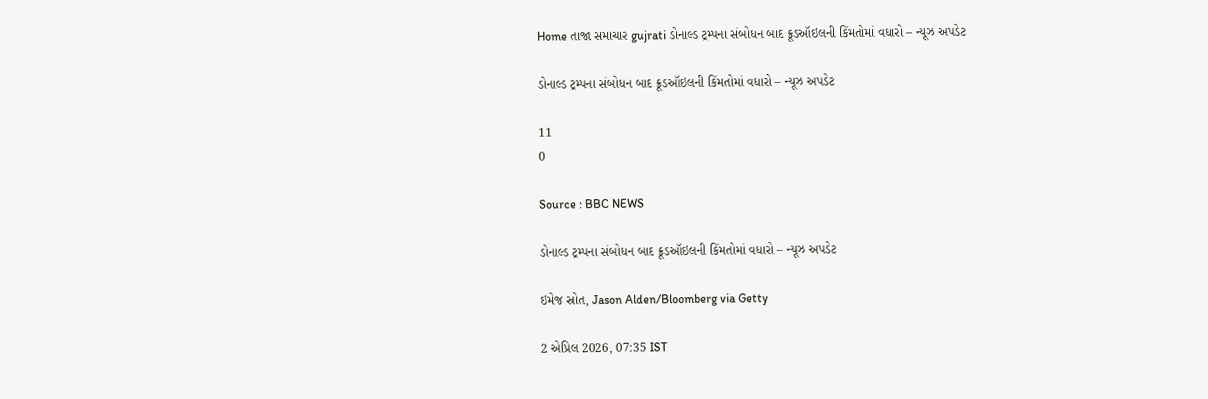Home તાજા સમાચાર gujrati ડોનાલ્ડ ટ્રમ્પના સંબોધન બાદ ક્રૂડઑઇલની કિંમતોમાં વધારો – ન્યૂઝ અપડેટ

ડોનાલ્ડ ટ્રમ્પના સંબોધન બાદ ક્રૂડઑઇલની કિંમતોમાં વધારો – ન્યૂઝ અપડેટ

11
0

Source : BBC NEWS

ડોનાલ્ડ ટ્રમ્પના સંબોધન બાદ ક્રૂડઑઇલની કિંમતોમાં વધારો – ન્યૂઝ અપડેટ

ઇમેજ સ્રોત, Jason Alden/Bloomberg via Getty

2 એપ્રિલ 2026, 07:35 IST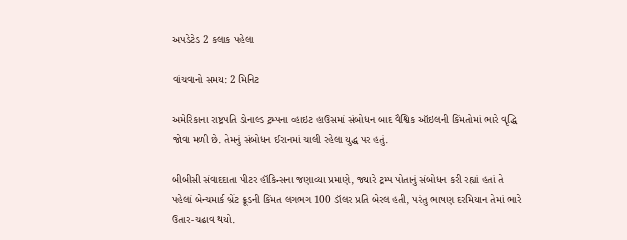અપડેટેડ 2 કલાક પહેલા

વાંચવાનો સમય: 2 મિનિટ

અમેરિકાના રાષ્ટ્રપતિ ડોનાલ્ડ ટ્રમ્પના વ્હાઇટ હાઉસમાં સંબોધન બાદ વૈશ્વિક ઑઇલની કિંમતોમાં ભારે વૃદ્ધિ જોવા મળી છે. તેમનું સંબોધન ઈરાનમાં ચાલી રહેલા યુદ્ધ પર હતું.

બીબીસી સંવાદદાતા પીટર હૉકિન્સના જણાવ્યા પ્રમાણે, જ્યારે ટ્રમ્પ પોતાનું સંબોધન કરી રહ્યાં હતાં તે પહેલાં બેન્ચમાર્ક બ્રેંટ ક્રૂડની કિંમત લગભગ 100 ડૉલર પ્રતિ બેરલ હતી, પરંતુ ભાષણ દરમિયાન તેમાં ભારે ઉતાર-ચઢાવ થયો.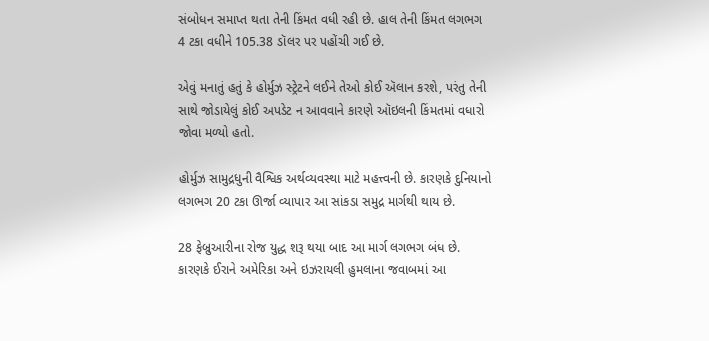સંબોધન સમાપ્ત થતા તેની કિંમત વધી રહી છે. હાલ તેની કિંમત લગભગ 4 ટકા વધીને 105.38 ડૉલર પર પહોંચી ગઈ છે.

એવું મનાતું હતું કે હોર્મુઝ સ્ટ્રેટને લઈને તેઓ કોઈ ઍલાન કરશે, પરંતુ તેની સાથે જોડાયેલું કોઈ અપડેટ ન આવવાને કારણે ઑઇલની કિંમતમાં વધારો જોવા મળ્યો હતો.

હોર્મુઝ સામુદ્રધુની વૈશ્વિક અર્થવ્યવસ્થા માટે મહત્ત્વની છે. કારણકે દુનિયાનો લગભગ 20 ટકા ઊર્જા વ્યાપાર આ સાંકડા સમુદ્ર માર્ગથી થાય છે.

28 ફેબ્રુઆરીના રોજ યુદ્ધ શરૂ થયા બાદ આ માર્ગ લગભગ બંધ છે. કારણકે ઈરાને અમેરિકા અને ઇઝરાયલી હુમલાના જવાબમાં આ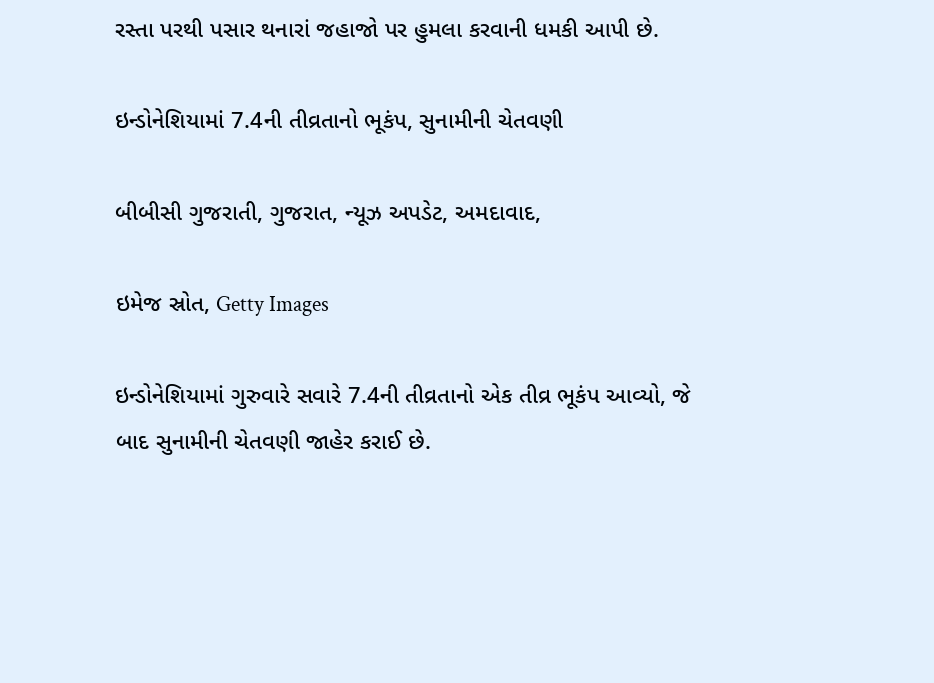રસ્તા પરથી પસાર થનારાં જહાજો પર હુમલા કરવાની ધમકી આપી છે.

ઇન્ડોનેશિયામાં 7.4ની તીવ્રતાનો ભૂકંપ, સુનામીની ચેતવણી

બીબીસી ગુજરાતી, ગુજરાત, ન્યૂઝ અપડેટ, અમદાવાદ,

ઇમેજ સ્રોત, Getty Images

ઇન્ડોનેશિયામાં ગુરુવારે સવારે 7.4ની તીવ્રતાનો એક તીવ્ર ભૂકંપ આવ્યો, જે બાદ સુનામીની ચેતવણી જાહેર કરાઈ છે.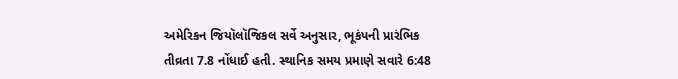અમેરિકન જિયૉલૉજિકલ સર્વે અનુસાર, ભૂકંપની પ્રારંભિક તીવ્રતા 7.8 નોંધાઈ હતી. સ્થાનિક સમય પ્રમાણે સવારે 6:48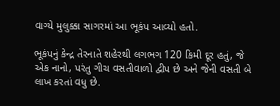વાગ્યે મુલુક્કા સાગરમાં આ ભૂકંપ આવ્યો હતો.

ભૂકંપનું કેન્દ્ર તેરનાતે શહેરથી લગભગ 120 કિમી દૂર હતું, જે એક નાનો, પરંતુ ગીચ વસતીવાળો દ્વીપ છે અને જેની વસતી બે લાખ કરતાં વધુ છે.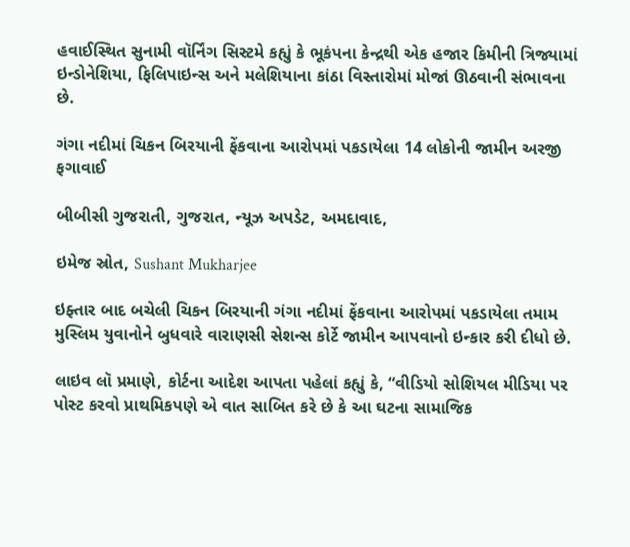હવાઈસ્થિત સુનામી વૉર્નિંગ સિસ્ટમે કહ્યું કે ભૂકંપના કેન્દ્રથી એક હજાર કિમીની ત્રિજ્યામાં ઇન્ડોનેશિયા, ફિલિપાઇન્સ અને મલેશિયાના કાંઠા વિસ્તારોમાં મોજાં ઊઠવાની સંભાવના છે.

ગંગા નદીમાં ચિકન બિરયાની ફેંકવાના આરોપમાં પકડાયેલા 14 લોકોની જામીન અરજી ફગાવાઈ

બીબીસી ગુજરાતી, ગુજરાત, ન્યૂઝ અપડેટ, અમદાવાદ,

ઇમેજ સ્રોત, Sushant Mukharjee

ઇફ્તાર બાદ બચેલી ચિકન બિરયાની ગંગા નદીમાં ફેંકવાના આરોપમાં પકડાયેલા તમામ મુસ્લિમ યુવાનોને બુધવારે વારાણસી સેશન્સ કોર્ટે જામીન આપવાનો ઇન્કાર કરી દીધો છે.

લાઇવ લૉ પ્રમાણે, કોર્ટના આદેશ આપતા પહેલાં કહ્યું કે, “વીડિયો સોશિયલ મીડિયા પર પોસ્ટ કરવો પ્રાથમિકપણે એ વાત સાબિત કરે છે કે આ ઘટના સામાજિક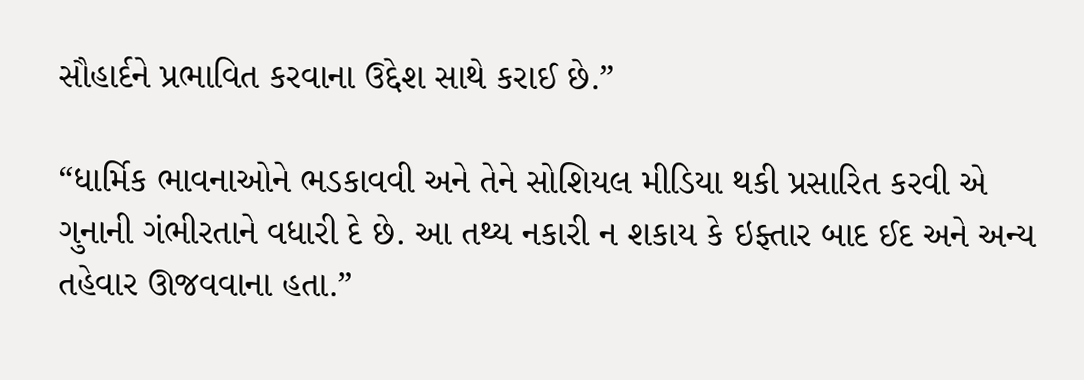સૌહાર્દને પ્રભાવિત કરવાના ઉદ્દેશ સાથે કરાઈ છે.”

“ધાર્મિક ભાવનાઓને ભડકાવવી અને તેને સોશિયલ મીડિયા થકી પ્રસારિત કરવી એ ગુનાની ગંભીરતાને વધારી દે છે. આ તથ્ય નકારી ન શકાય કે ઇફ્તાર બાદ ઈદ અને અન્ય તહેવાર ઊજવવાના હતા.”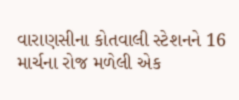વારાણસીના કોતવાલી સ્ટેશનને 16 માર્ચના રોજ મળેલી એક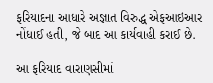ફરિયાદના આધારે અજ્ઞાત વિરુદ્ધ એફઆઇઆર નોંધાઈ હતી, જે બાદ આ કાર્યવાહી કરાઈ છે.

આ ફરિયાદ વારાણસીમાં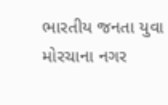ભારતીય જનતા યુવા મોરચાના નગર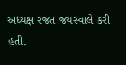અધ્યક્ષ રજત જયસ્વાલે કરી હતી.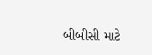બીબીસી માટે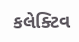કલેક્ટિવ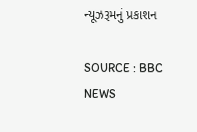ન્યૂઝરૂમનું પ્રકાશન

SOURCE : BBC NEWS